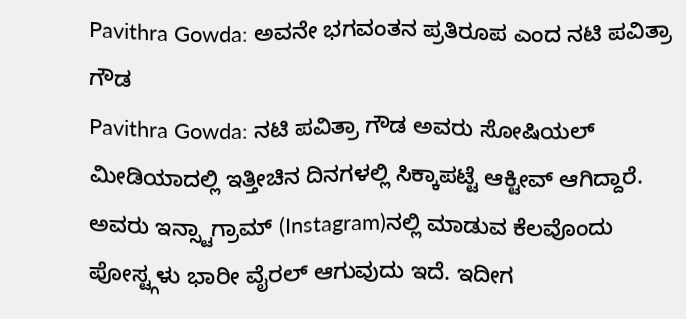Pavithra Gowda: ಅವನೇ ಭಗವಂತನ ಪ್ರತಿರೂಪ ಎಂದ ನಟಿ ಪವಿತ್ರಾ ಗೌಡ
Pavithra Gowda: ನಟಿ ಪವಿತ್ರಾ ಗೌಡ ಅವರು ಸೋಷಿಯಲ್ ಮೀಡಿಯಾದಲ್ಲಿ ಇತ್ತೀಚಿನ ದಿನಗಳಲ್ಲಿ ಸಿಕ್ಕಾಪಟ್ಟೆ ಆಕ್ಟೀವ್ ಆಗಿದ್ದಾರೆ. ಅವರು ಇನ್ಸ್ಟಾಗ್ರಾಮ್ (Instagram)ನಲ್ಲಿ ಮಾಡುವ ಕೆಲವೊಂದು ಪೋಸ್ಟ್ಗಳು ಭಾರೀ ವೈರಲ್ ಆಗುವುದು ಇದೆ. ಇದೀಗ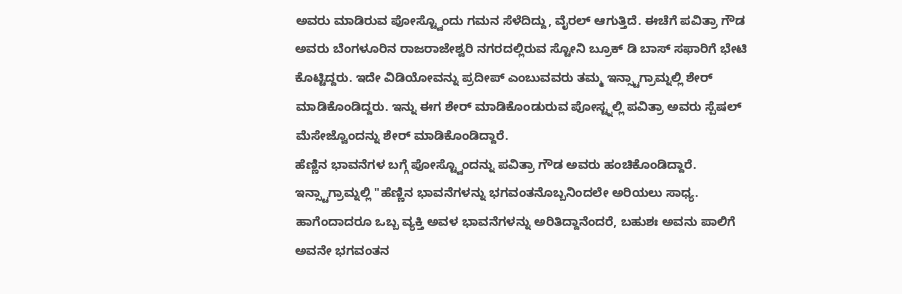ಅವರು ಮಾಡಿರುವ ಪೋಸ್ಟ್ವೊಂದು ಗಮನ ಸೆಳೆದಿದ್ದು, ವೈರಲ್ ಆಗುತ್ತಿದೆ. ಈಚೆಗೆ ಪವಿತ್ರಾ ಗೌಡ ಅವರು ಬೆಂಗಳೂರಿನ ರಾಜರಾಜೇಶ್ವರಿ ನಗರದಲ್ಲಿರುವ ಸ್ಟೋನಿ ಬ್ರೂಕ್ ಡಿ ಬಾಸ್ ಸಫಾರಿಗೆ ಭೇಟಿ ಕೊಟ್ಟಿದ್ದರು. ಇದೇ ವಿಡಿಯೋವನ್ನು ಪ್ರದೀಪ್ ಎಂಬುವವರು ತಮ್ಮ ಇನ್ಸ್ಟಾಗ್ರಾಮ್ನಲ್ಲಿ ಶೇರ್ ಮಾಡಿಕೊಂಡಿದ್ದರು. ಇನ್ನು ಈಗ ಶೇರ್ ಮಾಡಿಕೊಂಡುರುವ ಪೋಸ್ಟ್ನಲ್ಲಿ ಪವಿತ್ರಾ ಅವರು ಸ್ಪೆಷಲ್ ಮೆಸೇಜ್ವೊಂದನ್ನು ಶೇರ್ ಮಾಡಿಕೊಂಡಿದ್ದಾರೆ.
ಹೆಣ್ಣಿನ ಭಾವನೆಗಳ ಬಗ್ಗೆ ಪೋಸ್ಟ್ವೊಂದನ್ನು ಪವಿತ್ರಾ ಗೌಡ ಅವರು ಹಂಚಿಕೊಂಡಿದ್ದಾರೆ. ಇನ್ಸ್ಟಾಗ್ರಾಮ್ನಲ್ಲಿ "ಹೆಣ್ಣಿನ ಭಾವನೆಗಳನ್ನು ಭಗವಂತನೊಬ್ಬನಿಂದಲೇ ಅರಿಯಲು ಸಾಧ್ಯ. ಹಾಗೆಂದಾದರೂ ಒಬ್ಬ ವ್ಯಕ್ತಿ ಅವಳ ಭಾವನೆಗಳನ್ನು ಅರಿತಿದ್ದಾನೆಂದರೆ, ಬಹುಶಃ ಅವನು ಪಾಲಿಗೆ ಅವನೇ ಭಗವಂತನ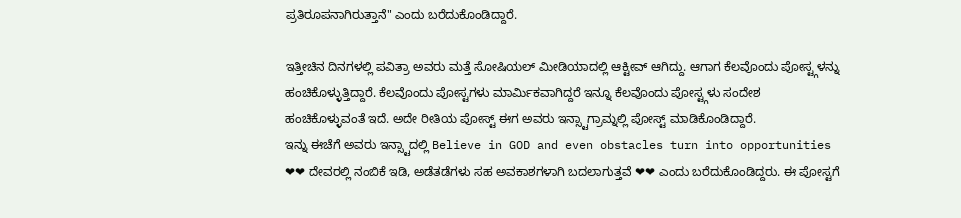ಪ್ರತಿರೂಪನಾಗಿರುತ್ತಾನೆ" ಎಂದು ಬರೆದುಕೊಂಡಿದ್ದಾರೆ.

ಇತ್ತೀಚಿನ ದಿನಗಳಲ್ಲಿ ಪವಿತ್ರಾ ಅವರು ಮತ್ತೆ ಸೋಷಿಯಲ್ ಮೀಡಿಯಾದಲ್ಲಿ ಆಕ್ಟೀವ್ ಆಗಿದ್ದು. ಆಗಾಗ ಕೆಲವೊಂದು ಪೋಸ್ಟ್ಗಳನ್ನು ಹಂಚಿಕೊಳ್ಳುತ್ತಿದ್ದಾರೆ. ಕೆಲವೊಂದು ಪೋಸ್ಟಗಳು ಮಾರ್ಮಿಕವಾಗಿದ್ದರೆ ಇನ್ನೂ ಕೆಲವೊಂದು ಪೋಸ್ಟ್ಗಳು ಸಂದೇಶ ಹಂಚಿಕೊಳ್ಳುವಂತೆ ಇದೆ. ಅದೇ ರೀತಿಯ ಪೋಸ್ಟ್ ಈಗ ಅವರು ಇನ್ಸ್ಟಾಗ್ರಾಮ್ನಲ್ಲಿ ಪೋಸ್ಟ್ ಮಾಡಿಕೊಂಡಿದ್ದಾರೆ.
ಇನ್ನು ಈಚೆಗೆ ಅವರು ಇನ್ಸ್ಟಾದಲ್ಲಿ Believe in GOD and even obstacles turn into opportunities ❤❤ ದೇವರಲ್ಲಿ ನಂಬಿಕೆ ಇಡಿ, ಅಡೆತಡೆಗಳು ಸಹ ಅವಕಾಶಗಳಾಗಿ ಬದಲಾಗುತ್ತವೆ ❤❤ ಎಂದು ಬರೆದುಕೊಂಡಿದ್ದರು. ಈ ಪೋಸ್ಟಗೆ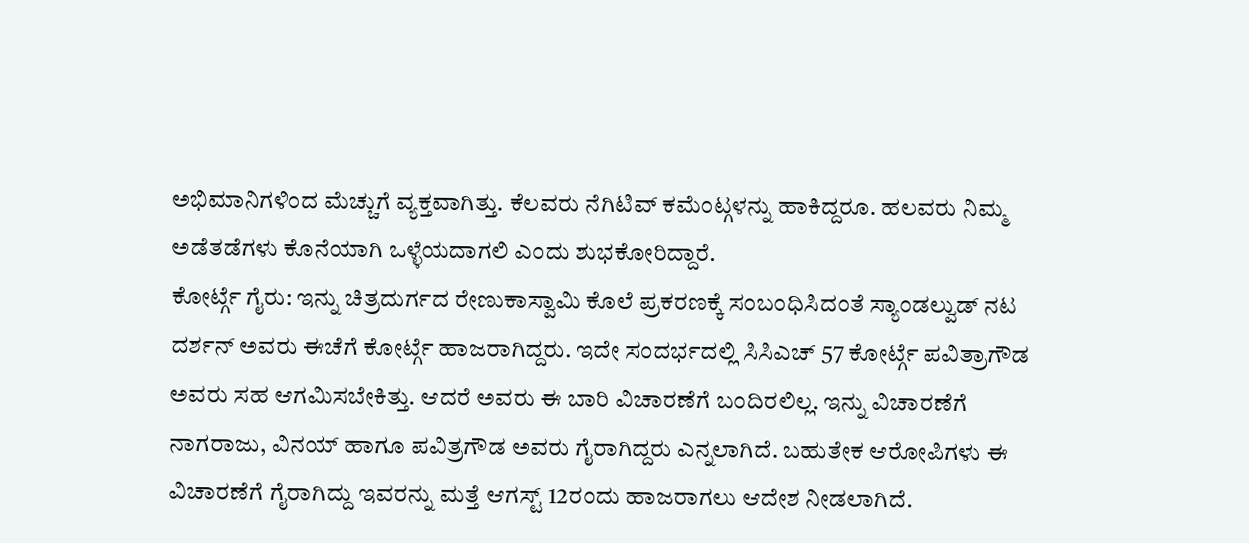ಅಭಿಮಾನಿಗಳಿಂದ ಮೆಚ್ಚುಗೆ ವ್ಯಕ್ತವಾಗಿತ್ತು. ಕೆಲವರು ನೆಗಿಟಿವ್ ಕಮೆಂಟ್ಗಳನ್ನು ಹಾಕಿದ್ದರೂ. ಹಲವರು ನಿಮ್ಮ ಅಡೆತಡೆಗಳು ಕೊನೆಯಾಗಿ ಒಳ್ಳೆಯದಾಗಲಿ ಎಂದು ಶುಭಕೋರಿದ್ದಾರೆ.
ಕೋರ್ಟ್ಗೆ ಗೈರು: ಇನ್ನು ಚಿತ್ರದುರ್ಗದ ರೇಣುಕಾಸ್ವಾಮಿ ಕೊಲೆ ಪ್ರಕರಣಕ್ಕೆ ಸಂಬಂಧಿಸಿದಂತೆ ಸ್ಯಾಂಡಲ್ವುಡ್ ನಟ ದರ್ಶನ್ ಅವರು ಈಚೆಗೆ ಕೋರ್ಟ್ಗೆ ಹಾಜರಾಗಿದ್ದರು. ಇದೇ ಸಂದರ್ಭದಲ್ಲಿ ಸಿಸಿಎಚ್ 57 ಕೋರ್ಟ್ಗೆ ಪವಿತ್ರಾಗೌಡ ಅವರು ಸಹ ಆಗಮಿಸಬೇಕಿತ್ತು. ಆದರೆ ಅವರು ಈ ಬಾರಿ ವಿಚಾರಣೆಗೆ ಬಂದಿರಲಿಲ್ಲ. ಇನ್ನು ವಿಚಾರಣೆಗೆ ನಾಗರಾಜು, ವಿನಯ್ ಹಾಗೂ ಪವಿತ್ರಗೌಡ ಅವರು ಗೈರಾಗಿದ್ದರು ಎನ್ನಲಾಗಿದೆ. ಬಹುತೇಕ ಆರೋಪಿಗಳು ಈ ವಿಚಾರಣೆಗೆ ಗೈರಾಗಿದ್ದು ಇವರನ್ನು ಮತ್ತೆ ಆಗಸ್ಟ್ 12ರಂದು ಹಾಜರಾಗಲು ಆದೇಶ ನೀಡಲಾಗಿದೆ.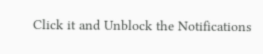Click it and Unblock the Notifications